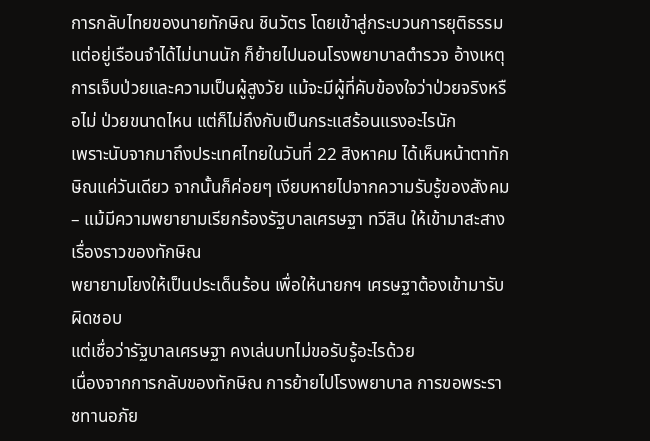การกลับไทยของนายทักษิณ ชินวัตร โดยเข้าสู่กระบวนการยุติธรรม แต่อยู่เรือนจำได้ไม่นานนัก ก็ย้ายไปนอนโรงพยาบาลตำรวจ อ้างเหตุการเจ็บป่วยและความเป็นผู้สูงวัย แม้จะมีผู้ที่คับข้องใจว่าป่วยจริงหรือไม่ ป่วยขนาดไหน แต่ก็ไม่ถึงกับเป็นกระแสร้อนแรงอะไรนัก
เพราะนับจากมาถึงประเทศไทยในวันที่ 22 สิงหาคม ได้เห็นหน้าตาทักษิณแค่วันเดียว จากนั้นก็ค่อยๆ เงียบหายไปจากความรับรู้ของสังคม
– แม้มีความพยายามเรียกร้องรัฐบาลเศรษฐา ทวีสิน ให้เข้ามาสะสางเรื่องราวของทักษิณ
พยายามโยงให้เป็นประเด็นร้อน เพื่อให้นายกฯ เศรษฐาต้องเข้ามารับผิดชอบ
แต่เชื่อว่ารัฐบาลเศรษฐา คงเล่นบทไม่ขอรับรู้อะไรด้วย
เนื่องจากการกลับของทักษิณ การย้ายไปโรงพยาบาล การขอพระราชทานอภัย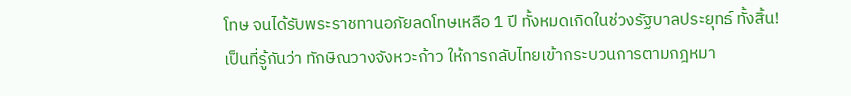โทษ จนได้รับพระราชทานอภัยลดโทษเหลือ 1 ปี ทั้งหมดเกิดในช่วงรัฐบาลประยุทธ์ ทั้งสิ้น!
เป็นที่รู้กันว่า ทักษิณวางจังหวะก้าว ให้การกลับไทยเข้ากระบวนการตามกฎหมา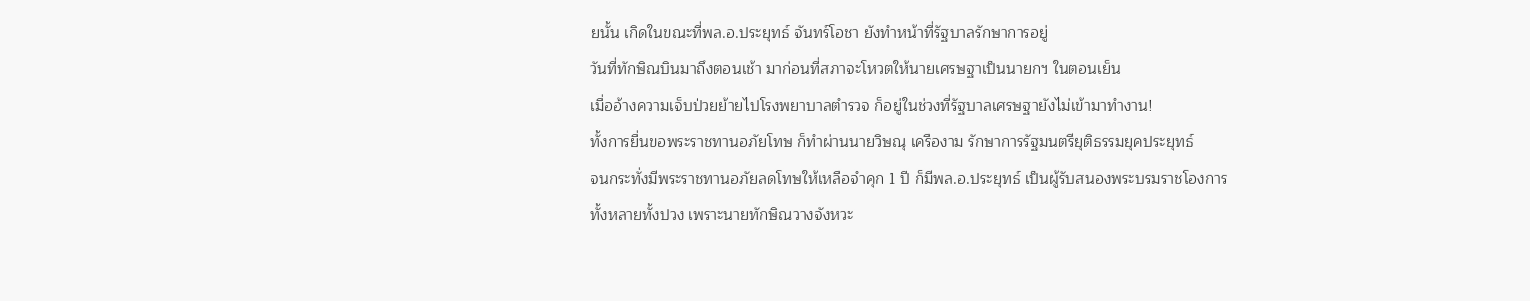ยนั้น เกิดในขณะที่พล.อ.ประยุทธ์ จันทร์โอชา ยังทำหน้าที่รัฐบาลรักษาการอยู่
วันที่ทักษิณบินมาถึงตอนเช้า มาก่อนที่สภาจะโหวตให้นายเศรษฐาเป็นนายกฯ ในตอนเย็น
เมื่ออ้างความเจ็บป่วยย้ายไปโรงพยาบาลตำรวจ ก็อยู่ในช่วงที่รัฐบาลเศรษฐายังไม่เข้ามาทำงาน!
ทั้งการยื่นขอพระราชทานอภัยโทษ ก็ทำผ่านนายวิษณุ เครืองาม รักษาการรัฐมนตรียุติธรรมยุคประยุทธ์
จนกระทั่งมีพระราชทานอภัยลดโทษให้เหลือจำคุก 1 ปี ก็มีพล.อ.ประยุทธ์ เป็นผู้รับสนองพระบรมราชโองการ
ทั้งหลายทั้งปวง เพราะนายทักษิณวางจังหวะ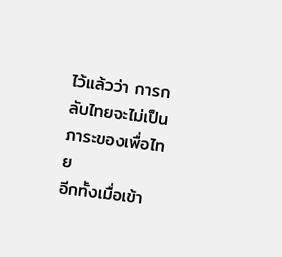ไว้แล้วว่า การกลับไทยจะไม่เป็นภาระของเพื่อไทย
อีกทั้งเมื่อเข้า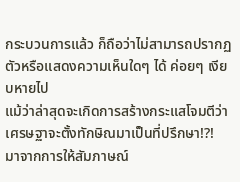กระบวนการแล้ว ก็ถือว่าไม่สามารถปรากฏตัวหรือแสดงความเห็นใดๆ ได้ ค่อยๆ เงียบหายไป
แม้ว่าล่าสุดจะเกิดการสร้างกระแสโจมตีว่า เศรษฐาจะตั้งทักษิณมาเป็นที่ปรึกษา!?!
มาจากการให้สัมภาษณ์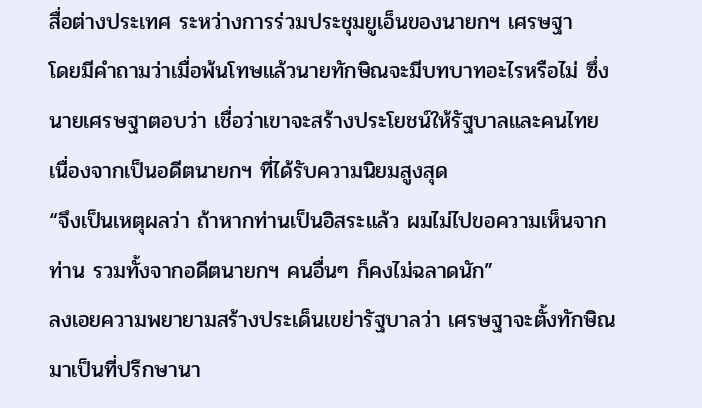สื่อต่างประเทศ ระหว่างการร่วมประชุมยูเอ็นของนายกฯ เศรษฐา
โดยมีคำถามว่าเมื่อพ้นโทษแล้วนายทักษิณจะมีบทบาทอะไรหรือไม่ ซึ่งนายเศรษฐาตอบว่า เชื่อว่าเขาจะสร้างประโยชน์ให้รัฐบาลและคนไทย เนื่องจากเป็นอดีตนายกฯ ที่ได้รับความนิยมสูงสุด
“จึงเป็นเหตุผลว่า ถ้าหากท่านเป็นอิสระแล้ว ผมไม่ไปขอความเห็นจากท่าน รวมทั้งจากอดีตนายกฯ คนอื่นๆ ก็คงไม่ฉลาดนัก”
ลงเอยความพยายามสร้างประเด็นเขย่ารัฐบาลว่า เศรษฐาจะตั้งทักษิณมาเป็นที่ปรึกษานา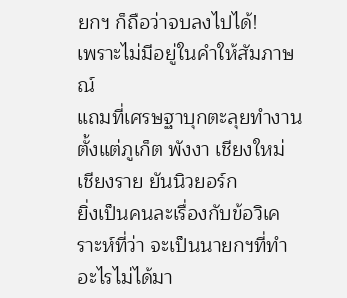ยกฯ ก็ถือว่าจบลงไปได้!
เพราะไม่มีอยู่ในคำให้สัมภาษณ์
แถมที่เศรษฐาบุกตะลุยทำงานตั้งแต่ภูเก็ต พังงา เชียงใหม่ เชียงราย ยันนิวยอร์ก
ยิ่งเป็นคนละเรื่องกับข้อวิเคราะห์ที่ว่า จะเป็นนายกฯที่ทำอะไรไม่ได้มา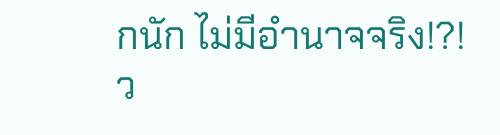กนัก ไม่มีอำนาจจริง!?!
ว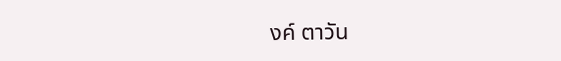งค์ ตาวัน